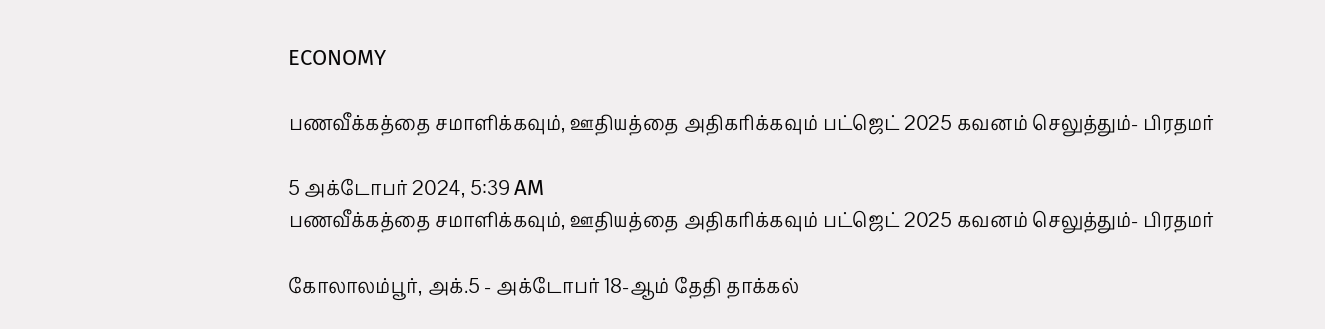ECONOMY

பணவீக்கத்தை சமாளிக்கவும், ஊதியத்தை அதிகரிக்கவும் பட்ஜெட் 2025 கவனம் செலுத்தும்- பிரதமர்

5 அக்டோபர் 2024, 5:39 AM
பணவீக்கத்தை சமாளிக்கவும், ஊதியத்தை அதிகரிக்கவும் பட்ஜெட் 2025 கவனம் செலுத்தும்- பிரதமர்

கோலாலம்பூர், அக்.5 - அக்டோபர் 18-ஆம் தேதி தாக்கல்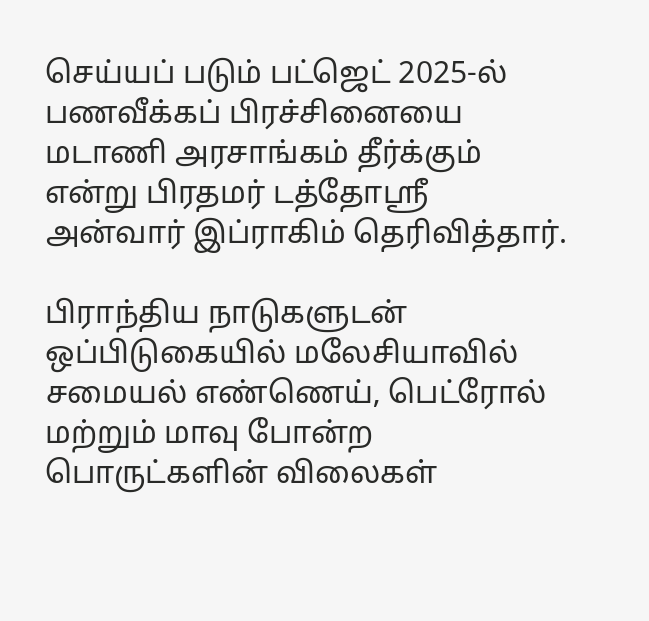செய்யப் படும் பட்ஜெட் 2025-ல் பணவீக்கப் பிரச்சினையை மடாணி அரசாங்கம் தீர்க்கும் என்று பிரதமர் டத்தோஸ்ரீ அன்வார் இப்ராகிம் தெரிவித்தார்.

பிராந்திய நாடுகளுடன் ஒப்பிடுகையில் மலேசியாவில் சமையல் எண்ணெய், பெட்ரோல் மற்றும் மாவு போன்ற பொருட்களின் விலைகள்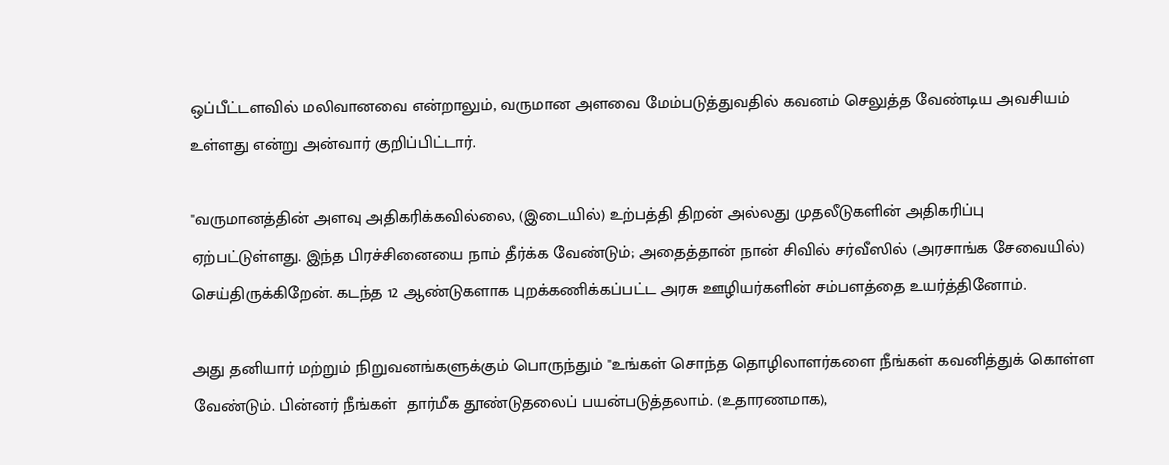ஒப்பீட்டளவில் மலிவானவை என்றாலும், வருமான அளவை மேம்படுத்துவதில் கவனம் செலுத்த வேண்டிய அவசியம் உள்ளது என்று அன்வார் குறிப்பிட்டார்.

"வருமானத்தின் அளவு அதிகரிக்கவில்லை, (இடையில்) உற்பத்தி திறன் அல்லது முதலீடுகளின் அதிகரிப்பு  ஏற்பட்டுள்ளது. இந்த பிரச்சினையை நாம் தீர்க்க வேண்டும்; அதைத்தான் நான் சிவில் சர்வீஸில் (அரசாங்க சேவையில்) செய்திருக்கிறேன். கடந்த 12 ஆண்டுகளாக புறக்கணிக்கப்பட்ட அரசு ஊழியர்களின் சம்பளத்தை உயர்த்தினோம்.

அது தனியார் மற்றும் நிறுவனங்களுக்கும் பொருந்தும் "உங்கள் சொந்த தொழிலாளர்களை நீங்கள் கவனித்துக் கொள்ள வேண்டும். பின்னர் நீங்கள்  தார்மீக தூண்டுதலைப் பயன்படுத்தலாம். (உதாரணமாக),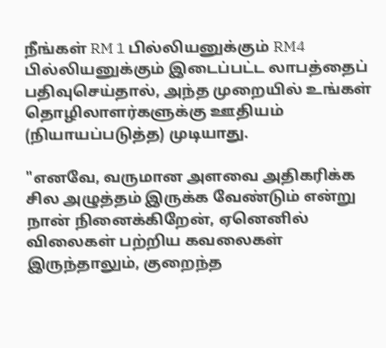நீங்கள் RM 1 பில்லியனுக்கும் RM4 பில்லியனுக்கும் இடைப்பட்ட லாபத்தைப் பதிவுசெய்தால், அந்த முறையில் உங்கள் தொழிலாளர்களுக்கு ஊதியம் (நியாயப்படுத்த) முடியாது.

"எனவே, வருமான அளவை அதிகரிக்க சில அழுத்தம் இருக்க வேண்டும் என்று நான் நினைக்கிறேன், ஏனெனில் விலைகள் பற்றிய கவலைகள் இருந்தாலும், குறைந்த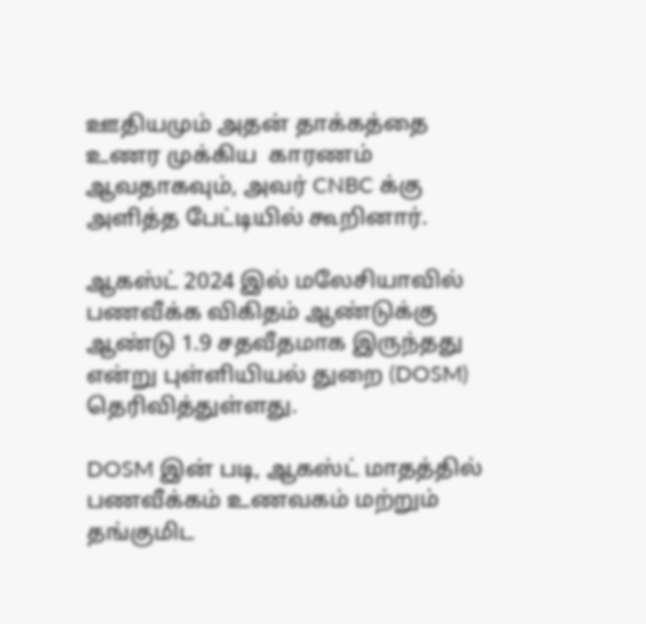ஊதியமும் அதன் தாக்கத்தை  உணர முக்கிய  காரணம் ஆவதாகவும், அவர் CNBC க்கு அளித்த பேட்டியில் கூறினார்.

ஆகஸ்ட் 2024 இல் மலேசியாவில் பணவீக்க விகிதம் ஆண்டுக்கு ஆண்டு 1.9 சதவீதமாக இருந்தது என்று புள்ளியியல் துறை (DOSM) தெரிவித்துள்ளது.

DOSM இன் படி, ஆகஸ்ட் மாதத்தில் பணவீக்கம் உணவகம் மற்றும் தங்குமிட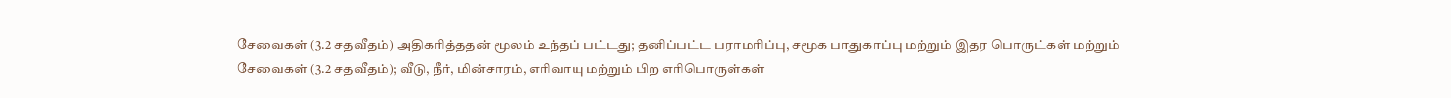சேவைகள் (3.2 சதவீதம்) அதிகரித்ததன் மூலம் உந்தப் பட்டது; தனிப்பட்ட பராமரிப்பு, சமூக பாதுகாப்பு மற்றும் இதர பொருட்கள் மற்றும் சேவைகள் (3.2 சதவீதம்); வீடு, நீர், மின்சாரம், எரிவாயு மற்றும் பிற எரிபொருள்கள்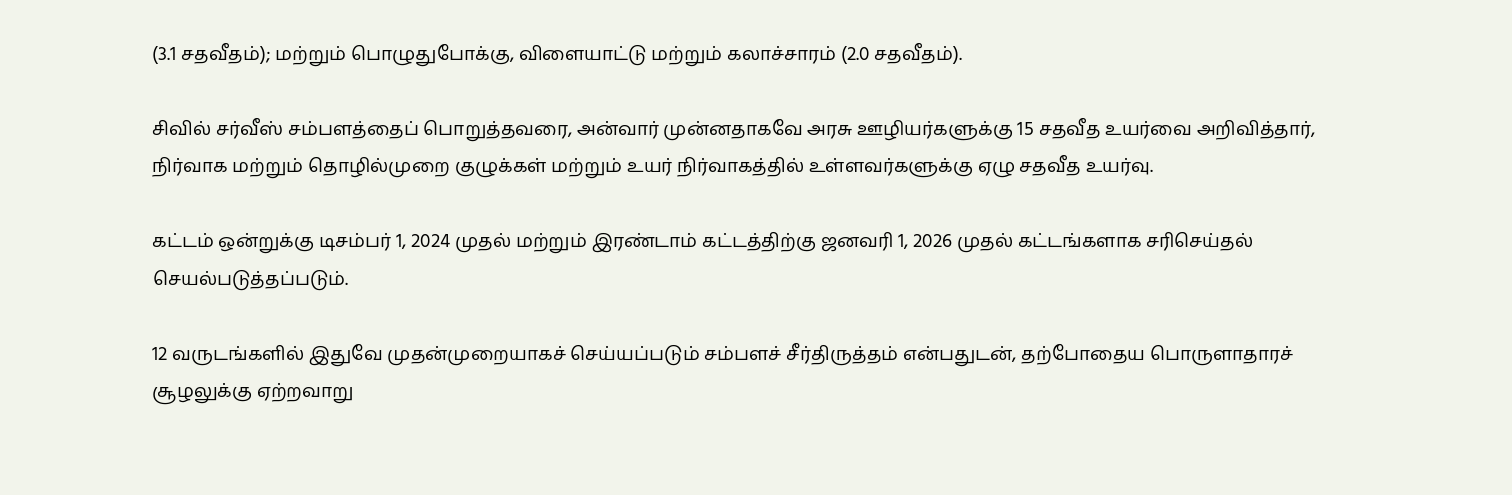(3.1 சதவீதம்); மற்றும் பொழுதுபோக்கு, விளையாட்டு மற்றும் கலாச்சாரம் (2.0 சதவீதம்).

சிவில் சர்வீஸ் சம்பளத்தைப் பொறுத்தவரை, அன்வார் முன்னதாகவே அரசு ஊழியர்களுக்கு 15 சதவீத உயர்வை அறிவித்தார், நிர்வாக மற்றும் தொழில்முறை குழுக்கள் மற்றும் உயர் நிர்வாகத்தில் உள்ளவர்களுக்கு ஏழு சதவீத உயர்வு.

கட்டம் ஒன்றுக்கு டிசம்பர் 1, 2024 முதல் மற்றும் இரண்டாம் கட்டத்திற்கு ஜனவரி 1, 2026 முதல் கட்டங்களாக சரிசெய்தல் செயல்படுத்தப்படும்.

12 வருடங்களில் இதுவே முதன்முறையாகச் செய்யப்படும் சம்பளச் சீர்திருத்தம் என்பதுடன், தற்போதைய பொருளாதாரச் சூழலுக்கு ஏற்றவாறு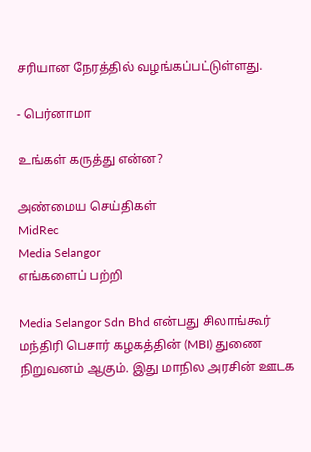சரியான நேரத்தில் வழங்கப்பட்டுள்ளது.

- பெர்னாமா

உங்கள் கருத்து என்ன?

அண்மைய செய்திகள்
MidRec
Media Selangor
எங்களைப் பற்றி

Media Selangor Sdn Bhd என்பது சிலாங்கூர் மந்திரி பெசார் கழகத்தின் (MBI) துணை நிறுவனம் ஆகும். இது மாநில அரசின் ஊடக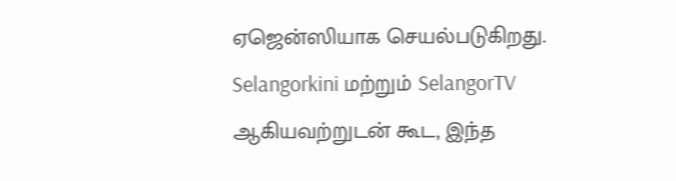ஏஜென்ஸியாக செயல்படுகிறது. Selangorkini மற்றும் SelangorTV ஆகியவற்றுடன் கூட, இந்த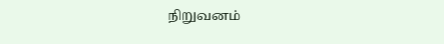நிறுவனம்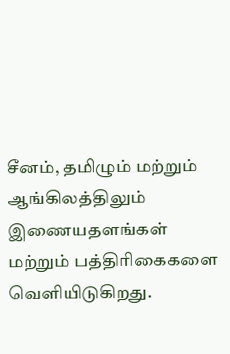சீனம், தமிழும் மற்றும் ஆங்கிலத்திலும் இணையதளங்கள் மற்றும் பத்திரிகைகளை வெளியிடுகிறது.